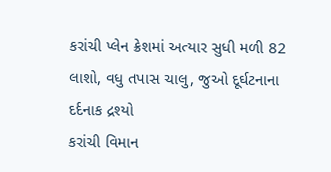કરાંચી પ્લેન ક્રેશમાં અત્યાર સુધી મળી 82 લાશો, વધુ તપાસ ચાલુ, જુઓ દૂર્ઘટનાના દર્દનાક દ્રશ્યો
કરાંચી વિમાન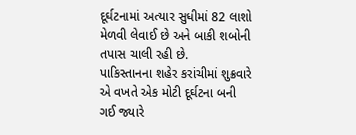દૂર્ઘટનામાં અત્યાર સુધીમાં 82 લાશો મેળવી લેવાઈ છે અને બાકી શબોની તપાસ ચાલી રહી છે.
પાકિસ્તાનના શહેર કરાંચીમાં શુક્રવારે એ વખતે એક મોટી દૂર્ઘટના બની ગઈ જ્યારે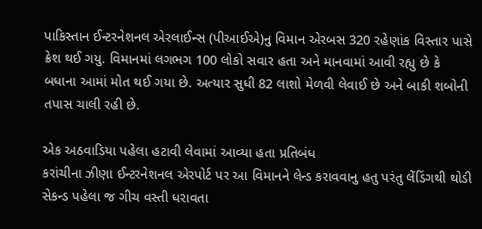પાકિસ્તાન ઈન્ટરનેશનલ એરલાઈન્સ (પીઆઈએ)નુ વિમાન એરબસ 320 રહેણાંક વિસ્તાર પાસે ક્રેશ થઈ ગયુ. વિમાનમાં લગભગ 100 લોકો સવાર હતા અને માનવામાં આવી રહ્યુ છે કે બધાના આમાં મોત થઈ ગયા છે. અત્યાર સુધી 82 લાશો મેળવી લેવાઈ છે અને બાકી શબોની તપાસ ચાલી રહી છે.

એક અઠવાડિયા પહેલા હટાવી લેવામાં આવ્યા હતા પ્રતિબંધ
કરાંચીના ઝીણા ઈન્ટરનેશનલ એરપોર્ટ પર આ વિમાનને લેન્ડ કરાવવાનુ હતુ પરંતુ લેંડિંગથી થોડી સેકન્ડ પહેલા જ ગીચ વસ્તી ધરાવતા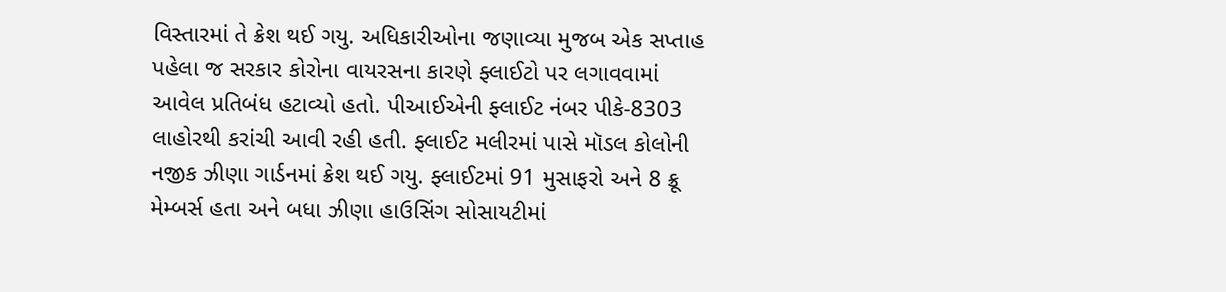વિસ્તારમાં તે ક્રેશ થઈ ગયુ. અધિકારીઓના જણાવ્યા મુજબ એક સપ્તાહ પહેલા જ સરકાર કોરોના વાયરસના કારણે ફ્લાઈટો પર લગાવવામાં આવેલ પ્રતિબંધ હટાવ્યો હતો. પીઆઈએની ફ્લાઈટ નંબર પીકે-8303 લાહોરથી કરાંચી આવી રહી હતી. ફ્લાઈટ મલીરમાં પાસે મૉડલ કોલોની નજીક ઝીણા ગાર્ડનમાં ક્રેશ થઈ ગયુ. ફ્લાઈટમાં 91 મુસાફરો અને 8 ક્રૂ મેમ્બર્સ હતા અને બધા ઝીણા હાઉસિંગ સોસાયટીમાં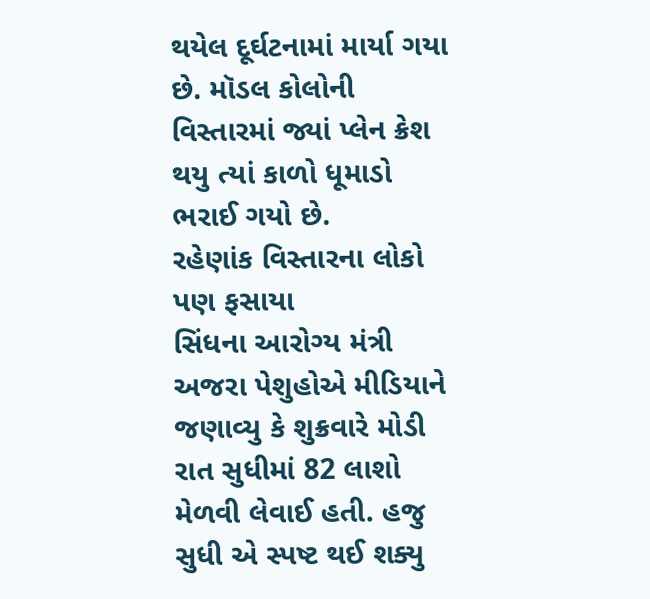થયેલ દૂર્ઘટનામાં માર્યા ગયા છે. મૉડલ કોલોની વિસ્તારમાં જ્યાં પ્લેન ક્રેશ થયુ ત્યાં કાળો ધૂમાડો ભરાઈ ગયો છે.
રહેણાંક વિસ્તારના લોકો પણ ફસાયા
સિંધના આરોગ્ય મંત્રી અજરા પેશુહોએ મીડિયાને જણાવ્યુ કે શુક્રવારે મોડી રાત સુધીમાં 82 લાશો મેળવી લેવાઈ હતી. હજુ સુધી એ સ્પષ્ટ થઈ શક્યુ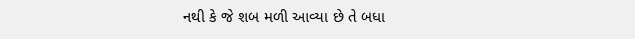નથી કે જે શબ મળી આવ્યા છે તે બધા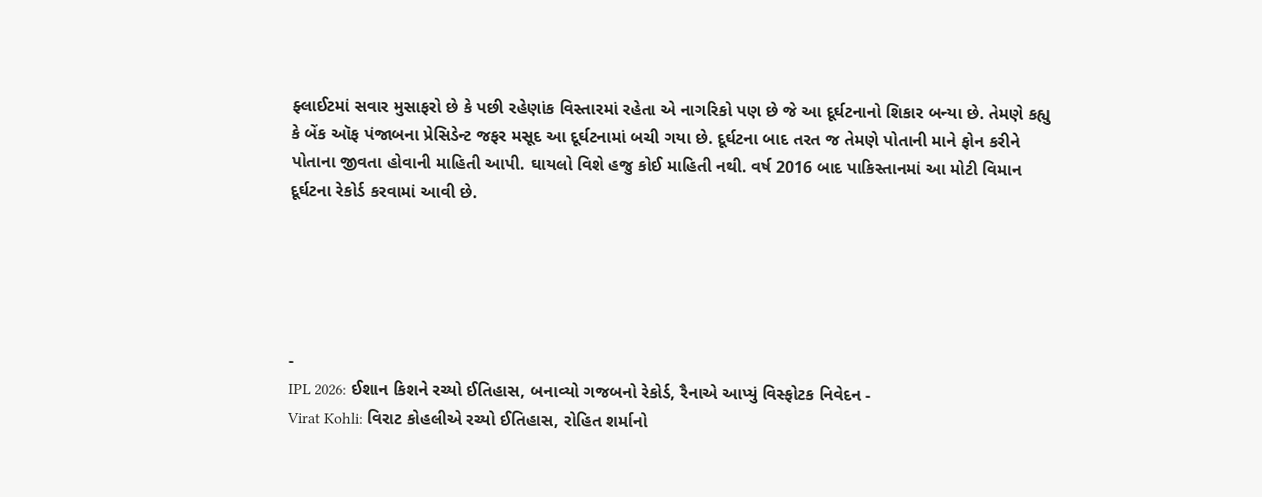ફ્લાઈટમાં સવાર મુસાફરો છે કે પછી રહેણાંક વિસ્તારમાં રહેતા એ નાગરિકો પણ છે જે આ દૂર્ઘટનાનો શિકાર બન્યા છે. તેમણે કહ્યુ કે બેંક ઑફ પંજાબના પ્રેસિડેન્ટ જફર મસૂદ આ દૂર્ઘટનામાં બચી ગયા છે. દૂર્ઘટના બાદ તરત જ તેમણે પોતાની માને ફોન કરીને પોતાના જીવતા હોવાની માહિતી આપી. ઘાયલો વિશે હજુ કોઈ માહિતી નથી. વર્ષ 2016 બાદ પાકિસ્તાનમાં આ મોટી વિમાન દૂર્ઘટના રેકોર્ડ કરવામાં આવી છે.





-
IPL 2026: ઈશાન કિશને રચ્યો ઈતિહાસ, બનાવ્યો ગજબનો રેકોર્ડ, રૈનાએ આપ્યું વિસ્ફોટક નિવેદન -
Virat Kohli: વિરાટ કોહલીએ રચ્યો ઈતિહાસ, રોહિત શર્માનો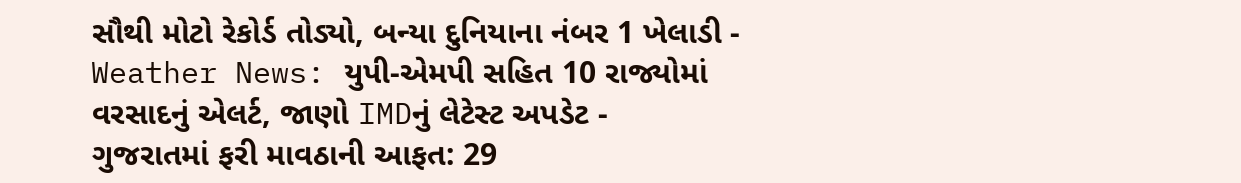સૌથી મોટો રેકોર્ડ તોડ્યો, બન્યા દુનિયાના નંબર 1 ખેલાડી -
Weather News: યુપી-એમપી સહિત 10 રાજ્યોમાં વરસાદનું એલર્ટ, જાણો IMDનું લેટેસ્ટ અપડેટ -
ગુજરાતમાં ફરી માવઠાની આફત: 29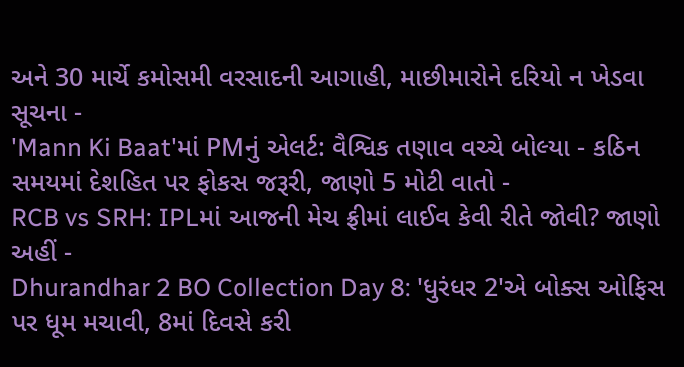અને 30 માર્ચે કમોસમી વરસાદની આગાહી, માછીમારોને દરિયો ન ખેડવા સૂચના -
'Mann Ki Baat'માં PMનું એલર્ટ: વૈશ્વિક તણાવ વચ્ચે બોલ્યા - કઠિન સમયમાં દેશહિત પર ફોકસ જરૂરી, જાણો 5 મોટી વાતો -
RCB vs SRH: IPLમાં આજની મેચ ફ્રીમાં લાઈવ કેવી રીતે જોવી? જાણો અહીં -
Dhurandhar 2 BO Collection Day 8: 'ધુરંધર 2'એ બોક્સ ઓફિસ પર ધૂમ મચાવી, 8માં દિવસે કરી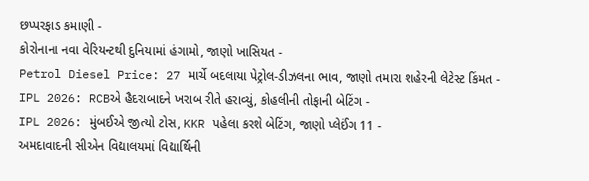છપ્પરફાડ કમાણી -
કોરોનાના નવા વેરિયન્ટથી દુનિયામાં હંગામો, જાણો ખાસિયત -
Petrol Diesel Price: 27 માર્ચે બદલાયા પેટ્રોલ-ડીઝલના ભાવ, જાણો તમારા શહેરની લેટેસ્ટ કિંમત -
IPL 2026: RCBએ હૈદરાબાદને ખરાબ રીતે હરાવ્યું, કોહલીની તોફાની બેટિંગ -
IPL 2026: મુંબઈએ જીત્યો ટોસ, KKR પહેલા કરશે બેટિંગ, જાણો પ્લેઈંગ 11 -
અમદાવાદની સીએન વિદ્યાલયમાં વિદ્યાર્થિની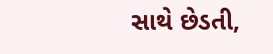સાથે છેડતી,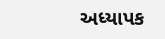અધ્યાપક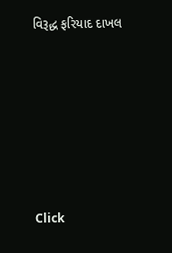વિરૂદ્ધ ફરિયાદ દાખલ









Click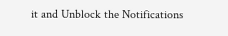it and Unblock the Notifications